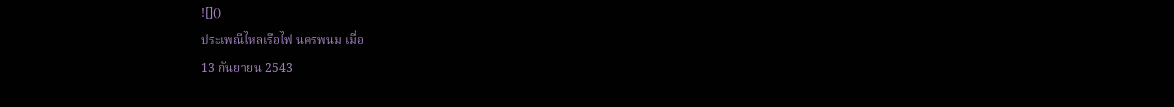![]()
ประเพณีไหลเรือไฟ นครพนม เมื่อ
13 กันยายน 2543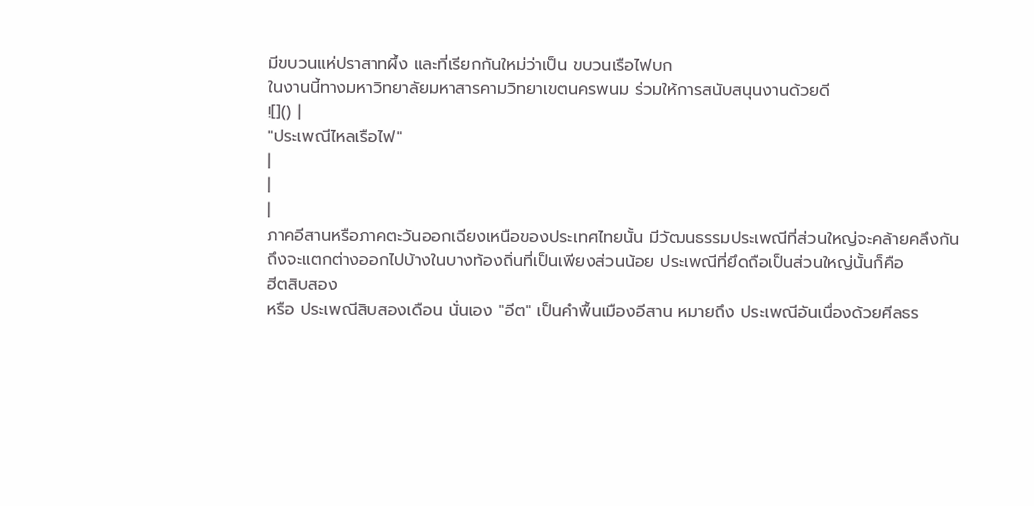มีขบวนแห่ปราสาทผึ้ง และที่เรียกกันใหม่ว่าเป็น ขบวนเรือไฟบก
ในงานนี้ทางมหาวิทยาลัยมหาสารคามวิทยาเขตนครพนม ร่วมให้การสนับสนุนงานด้วยดี
![]() |
"ประเพณีไหลเรือไฟ"
|
|
|
ภาคอีสานหรือภาคตะวันออกเฉียงเหนือของประเทศไทยนั้น มีวัฒนธรรมประเพณีที่ส่วนใหญ่จะคล้ายคลึงกัน
ถึงจะแตกต่างออกไปบ้างในบางท้องถิ่นที่เป็นเพียงส่วนน้อย ประเพณีที่ยึดถือเป็นส่วนใหญ่นั้นก็คือ
ฮีตสิบสอง
หรือ ประเพณีสิบสองเดือน นั่นเอง "อีต" เป็นคำพื้นเมืองอีสาน หมายถึง ประเพณีอันเนื่องด้วยศีลธร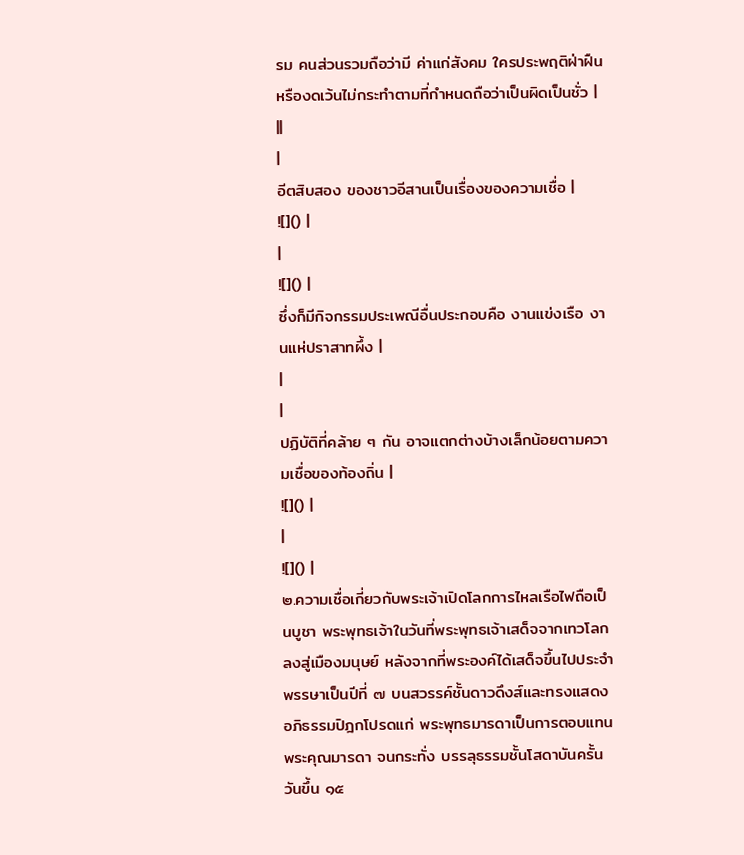รม คนส่วนรวมถือว่ามี ค่าแก่สังคม ใครประพฤติฝ่าฝืนหรืองดเว้นไม่กระทำตามที่กำหนดถือว่าเป็นผิดเป็นชั่ว |
||
|
อีตสิบสอง ของชาวอีสานเป็นเรื่องของความเชื่อ |
![]() |
|
![]() |
ซึ่งก็มีกิจกรรมประเพณีอื่นประกอบคือ งานแข่งเรือ งานแห่ปราสาทผึ้ง |
|
|
ปฏิบัติที่คล้าย ๆ กัน อาจแตกต่างบ้างเล็กน้อยตามความเชื่อของท้องถิ่น |
![]() |
|
![]() |
๒.ความเชื่อเกี่ยวกับพระเจ้าเปิดโลกการไหลเรือไฟถือเป็นบูชา พระพุทธเจ้าในวันที่พระพุทธเจ้าเสด็จจากเทวโลกลงสู่เมืองมนุษย์ หลังจากที่พระองค์ได้เสด็จขึ้นไปประจำพรรษาเป็นปีที่ ๗ บนสวรรค์ชั้นดาวดึงส์และทรงแสดงอภิธรรมปิฎกโปรดแก่ พระพุทธมารดาเป็นการตอบแทนพระคุณมารดา จนกระทั่ง บรรลุธรรมชั้นโสดาบันครั้นวันขึ้น ๑๕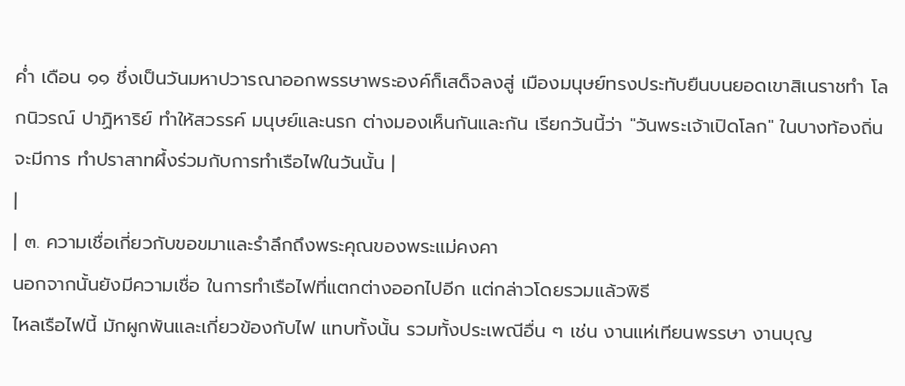ค่ำ เดือน ๑๑ ชึ่งเป็นวันมหาปวารณาออกพรรษาพระองค์ก็เสด็จลงสู่ เมืองมนุษย์ทรงประทับยืนบนยอดเขาสิเนราชทำ โลกนิวรณ์ ปาฏิหาริย์ ทำให้สวรรค์ มนุษย์และนรก ต่างมองเห็นกันและกัน เรียกวันนี้ว่า "วันพระเจ้าเปิดโลก" ในบางท้องถิ่นจะมีการ ทำปราสาทผึ้งร่วมกับการทำเรือไฟในวันนั้น |
|
| ๓. ความเชื่อเกี่ยวกับขอขมาและรำลึกถึงพระคุณของพระแม่คงคา
นอกจากนั้นยังมีความเชื่อ ในการทำเรือไฟที่แตกต่างออกไปอีก แต่กล่าวโดยรวมแล้วพิธี
ไหลเรือไฟนี้ มักผูกพันและเกี่ยวข้องกับไฟ แทบทั้งนั้น รวมทั้งประเพณีอื่น ๆ เช่น งานแห่เทียนพรรษา งานบุญ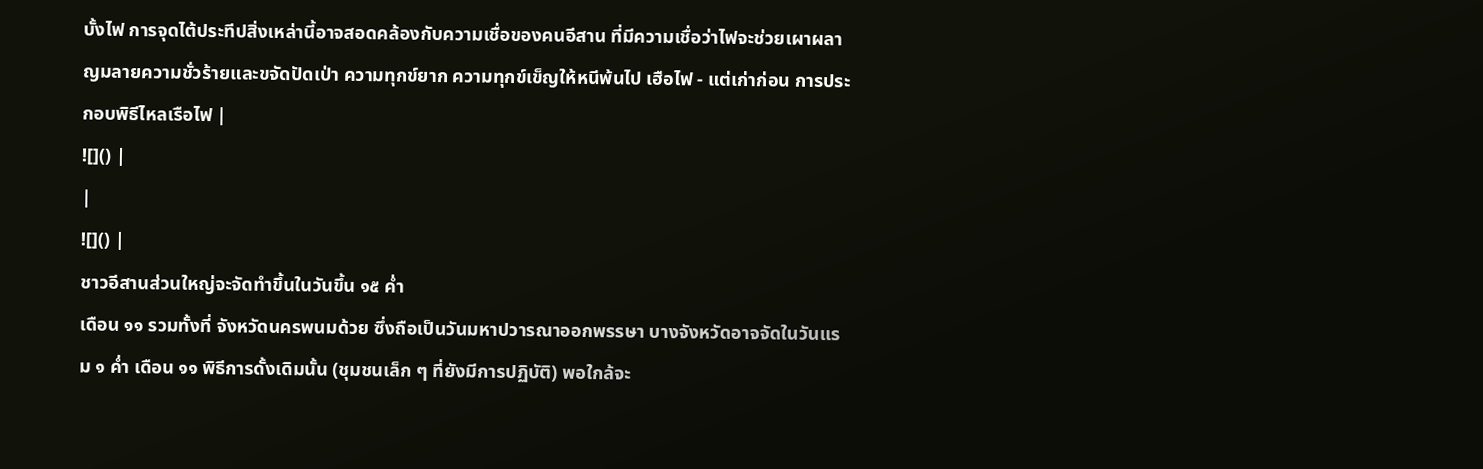บั้งไฟ การจุดไต้ประทีปสิ่งเหล่านี้อาจสอดคล้องกับความเชื่อของคนอีสาน ที่มีความเชื่อว่าไฟจะช่วยเผาผลาญมลายความชั่วร้ายและขจัดปัดเป่า ความทุกข์ยาก ความทุกข์เข็ญให้หนีพ้นไป เฮือไฟ - แต่เก่าก่อน การประกอบพิธีไหลเรือไฟ |
![]() |
|
![]() |
ชาวอีสานส่วนใหญ่จะจัดทำขึ้นในวันขึ้น ๑๕ ค่ำ
เดือน ๑๑ รวมทั้งที่ จังหวัดนครพนมด้วย ซึ่งถือเป็นวันมหาปวารณาออกพรรษา บางจังหวัดอาจจัดในวันแรม ๑ ค่ำ เดือน ๑๑ พิธีการดั้งเดิมนั้น (ชุมชนเล็ก ๆ ที่ยังมีการปฏิบัติ) พอใกล้จะ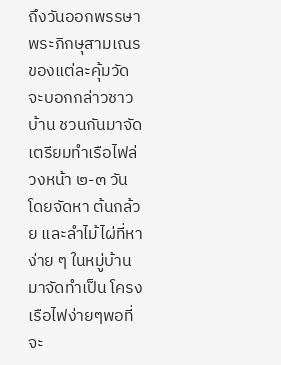ถึงวันออกพรรษา พระภิกษุสามเณรของแต่ละคุ้มวัดจะบอกกล่าวชาวบ้าน ชวนกันมาจัดเตรียมทำเรือไฟล่วงหน้า ๒-๓ วัน โดยจัดหา ต้นกล้วย และลำไม้ไผ่ที่หาง่าย ๆ ในหมู่บ้านมาจัดทำเป็น โครงเรือไฟง่ายๆพอที่จะ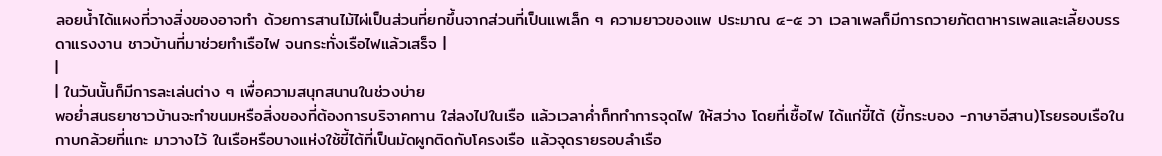ลอยน้ำได้แผงที่วางสิ่งของอาจทำ ด้วยการสานไม้ไผ่เป็นส่วนที่ยกขึ้นจากส่วนที่เป็นแพเล็ก ๆ ความยาวของแพ ประมาณ ๔-๕ วา เวลาเพลก็มีการถวายภัตตาหารเพลและเลี้ยงบรรดาแรงงาน ชาวบ้านที่มาช่วยทำเรือไฟ จนกระทั่งเรือไฟแล้วเสร็จ |
|
| ในวันนั้นก็มีการละเล่นต่าง ๆ เพื่อความสนุกสนานในช่วงบ่าย
พอย่ำสนธยาชาวบ้านจะทำขนมหรือสิ่งของที่ต้องการบริจาคทาน ใส่ลงไปในเรือ แล้วเวลาค่ำก็ททำการจุดไฟ ให้สว่าง โดยที่เชื้อไฟ ได้แก่ขี้ไต้ (ขี้กระบอง -ภาษาอีสาน)โรยรอบเรือในกาบกล้วยที่แกะ มาวางไว้ ในเรือหรือบางแห่งใช้ขี้ไต้ที่เป็นมัดผูกติดกับโครงเรือ แล้วจุดรายรอบลำเรือ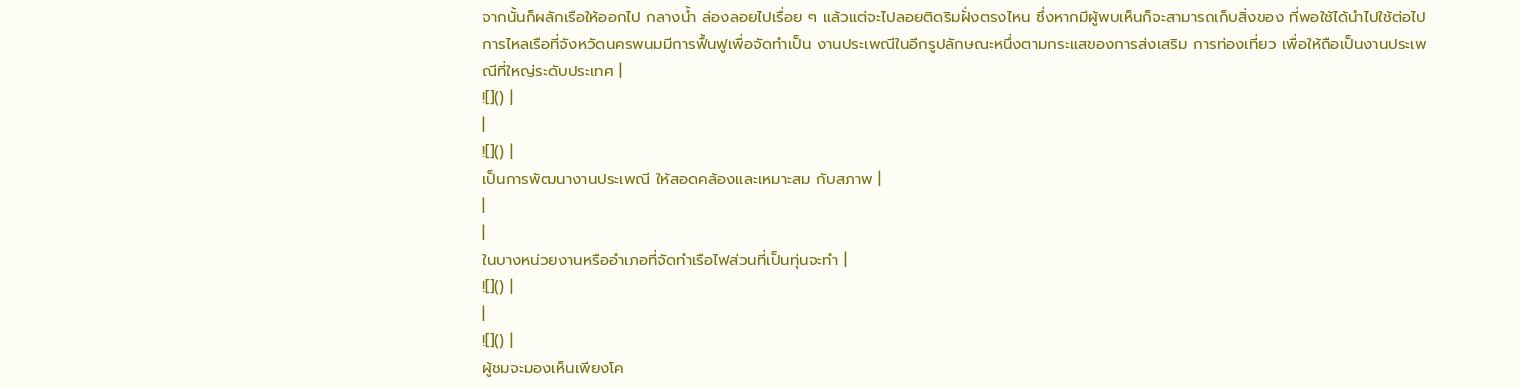จากนั้นก็ผลักเรือให้ออกไป กลางน้ำ ล่องลอยไปเรื่อย ๆ แล้วแต่จะไปลอยติดริมฝั่งตรงไหน ซึ่งหากมีผู้พบเห็นก็จะสามารถเก็บสิ่งของ ที่พอใช้ได้นำไปใช้ต่อไป การไหลเรือที่จังหวัดนครพนมมีการฟื้นฟูเพื่อจัดทำเป็น งานประเพณีในอีกรูปลักษณะหนึ่งตามกระแสของการส่งเสริม การท่องเที่ยว เพื่อให้ถือเป็นงานประเพณีที่ใหญ่ระดับประเทศ |
![]() |
|
![]() |
เป็นการพัฒนางานประเพณี ให้สอดคล้องและเหมาะสม กับสภาพ |
|
|
ในบางหน่วยงานหรืออำเภอที่จัดทำเรือไฟส่วนที่เป็นทุ่นจะทำ |
![]() |
|
![]() |
ผู้ชมจะมองเห็นเพียงโค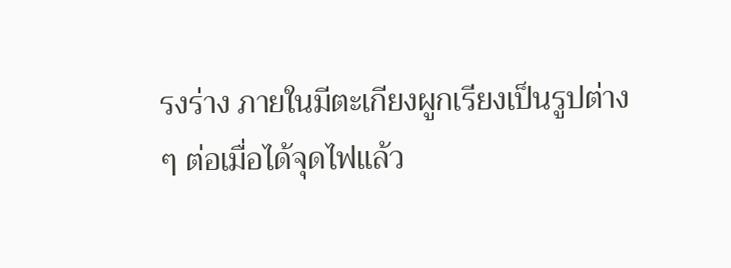รงร่าง ภายในมีตะเกียงผูกเรียงเป็นรูปต่าง
ๆ ต่อเมื่อได้จุดไฟแล้ว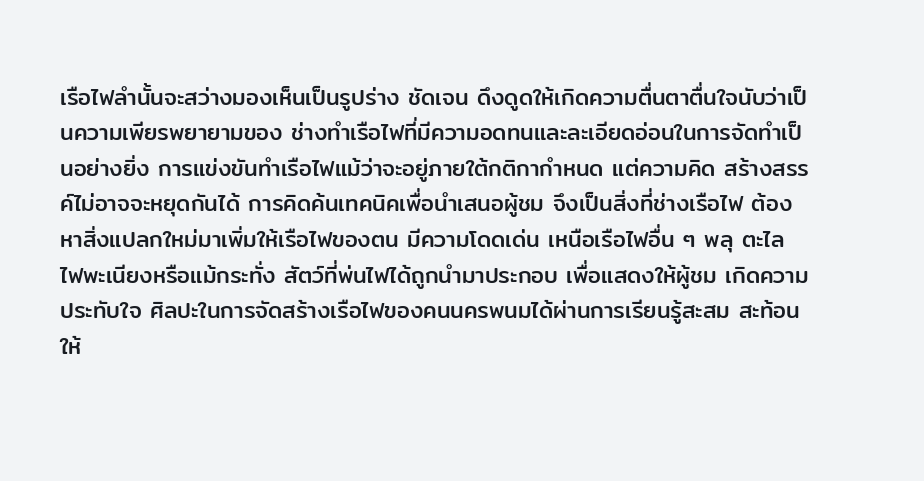เรือไฟลำนั้นจะสว่างมองเห็นเป็นรูปร่าง ชัดเจน ดึงดูดให้เกิดความตื่นตาตื่นใจนับว่าเป็นความเพียรพยายามของ ช่างทำเรือไฟที่มีความอดทนและละเอียดอ่อนในการจัดทำเป็นอย่างยิ่ง การแข่งขันทำเรือไฟแม้ว่าจะอยู่ภายใต้กติกากำหนด แต่ความคิด สร้างสรรค์ไม่อาจจะหยุดกันได้ การคิดค้นเทคนิคเพื่อนำเสนอผู้ชม จึงเป็นสิ่งที่ช่างเรือไฟ ต้องหาสิ่งแปลกใหม่มาเพิ่มให้เรือไฟของตน มีความโดดเด่น เหนือเรือไฟอื่น ๆ พลุ ตะไล ไฟพะเนียงหรือแม้กระทั่ง สัตว์ที่พ่นไฟได้ถูกนำมาประกอบ เพื่อแสดงให้ผู้ชม เกิดความประทับใจ ศิลปะในการจัดสร้างเรือไฟของคนนครพนมได้ผ่านการเรียนรู้สะสม สะท้อนให้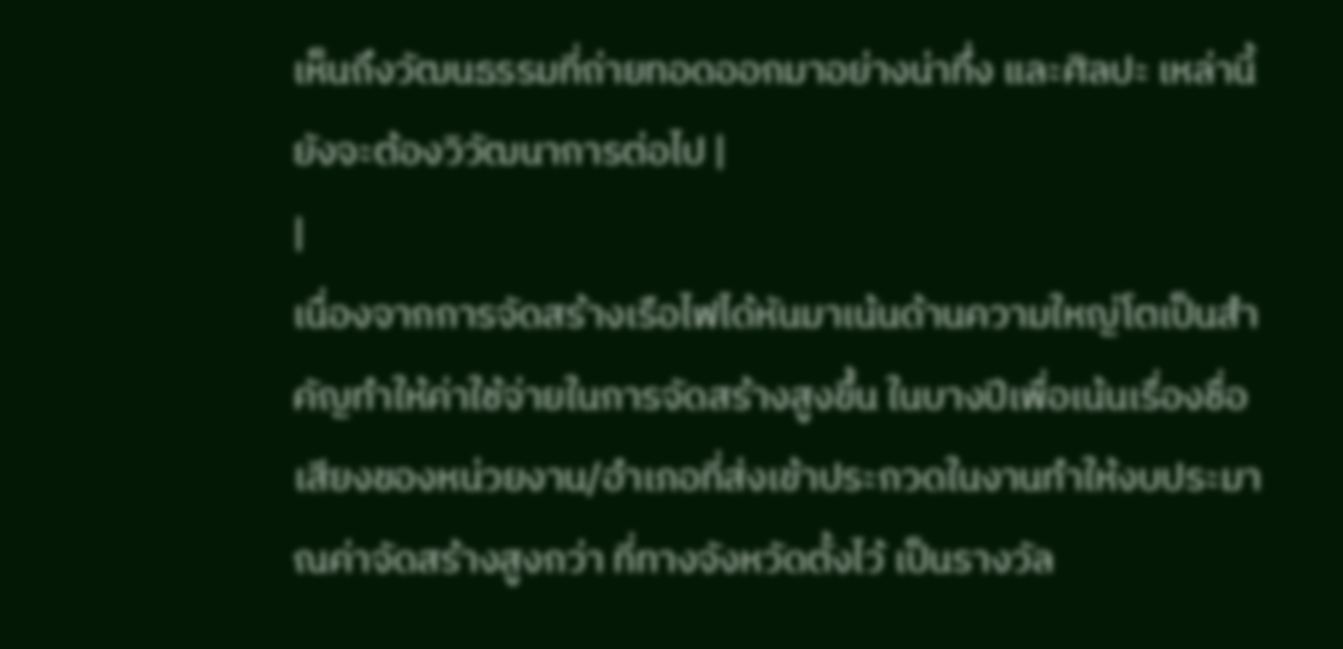เห็นถึงวัฒนธรรมที่ถ่ายทอดออกมาอย่างน่าทึ่ง และศิลปะ เหล่านี้ยังจะต้องวิวัฒนาการต่อไป |
|
เนื่องจากการจัดสร้างเรือไฟได้หันมาเน้นด้านความใหญ่โตเป็นสำคัญทำให้ค่าใช้จ่ายในการจัดสร้างสูงขึ้น ในบางปีเพื่อเน้นเรื่องชื่อเสียงของหน่วยงาน/อำเภอที่ส่งเข้าประกวดในงานทำให้งบประมาณค่าจัดสร้างสูงกว่า ที่ทางจังหวัดตั้งไว้ เป็นรางวัล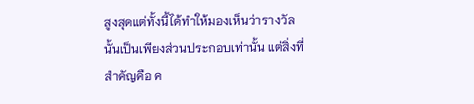สูงสุดแต่ทั้งนี้ได้ทำให้มองเห็นว่ารางวัลนั้นเป็นเพียงส่วนประกอบเท่านั้น แต่สิ่งที่สำคัญคือ ค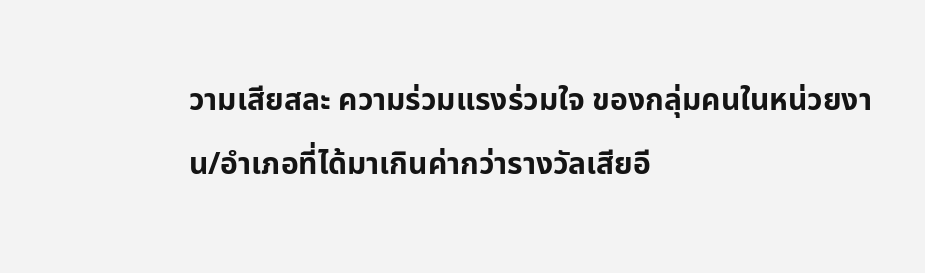วามเสียสละ ความร่วมแรงร่วมใจ ของกลุ่มคนในหน่วยงาน/อำเภอที่ได้มาเกินค่ากว่ารางวัลเสียอี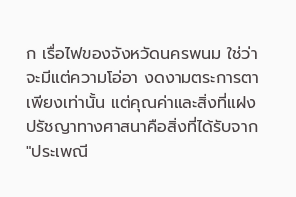ก เรื่อไฟของจังหวัดนครพนม ใช่ว่าจะมีแต่ความโอ่อา งดงามตระการตาเพียงเท่านั้น แต่คุณค่าและสิ่งที่แฝงปรัชญาทางศาสนาคือสิ่งที่ได้รับจาก "ประเพณี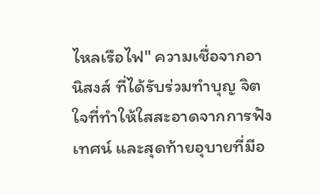ไหลเรือไฟ" ความเชื่อจากอานิสงส์ ที่ได้รับร่วมทำบุญ จิตใจที่ทำให้ใสสะอาดจากการฟังเทศน์ และสุดท้ายอุบายที่มีอ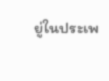ยู่ในประเพ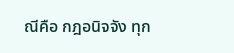ณีคือ กฎอนิจจัง ทุก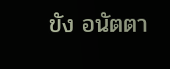ขัง อนัตตา